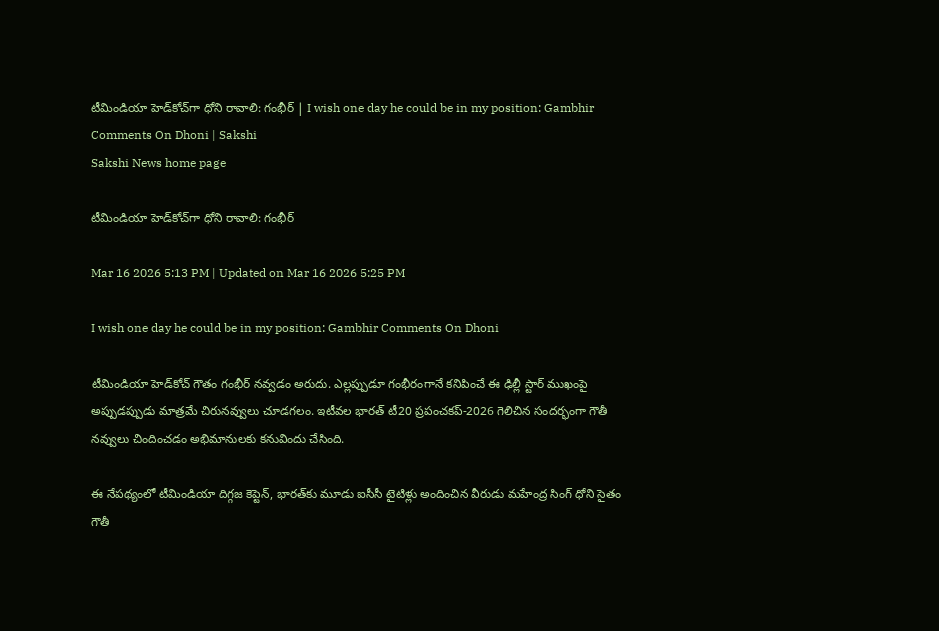టీమిండియా హెడ్‌కోచ్‌గా ధోని రావాలి: గంభీర్‌ | I wish one day he could be in my position: Gambhir Comments On Dhoni | Sakshi
Sakshi News home page

టీమిండియా హెడ్‌కోచ్‌గా ధోని రావాలి: గంభీర్‌

Mar 16 2026 5:13 PM | Updated on Mar 16 2026 5:25 PM

I wish one day he could be in my position: Gambhir Comments On Dhoni

టీమిండియా హెడ్‌కోచ్‌ గౌతం గంభీర్‌ నవ్వడం అరుదు. ఎల్లప్పుడూ గంభీరంగానే కనిపించే ఈ ఢిల్లీ స్టార్‌ ముఖంపై అప్పుడప్పుడు మాత్రమే చిరునవ్వులు చూడగలం. ఇటీవల భారత్‌ టీ20 ప్రపంచకప్‌-2026 గెలిచిన సందర్భంగా గౌతీ నవ్వులు చిందించడం అభిమానులకు కనువిందు చేసింది.

ఈ నేపథ్యంలో టీమిండియా దిగ్గజ కెప్టెన్‌, భారత్‌కు మూడు ఐసీసీ టైటిళ్లు అందించిన వీరుడు మహేంద్ర సింగ్‌ ధోని సైతం గౌతీ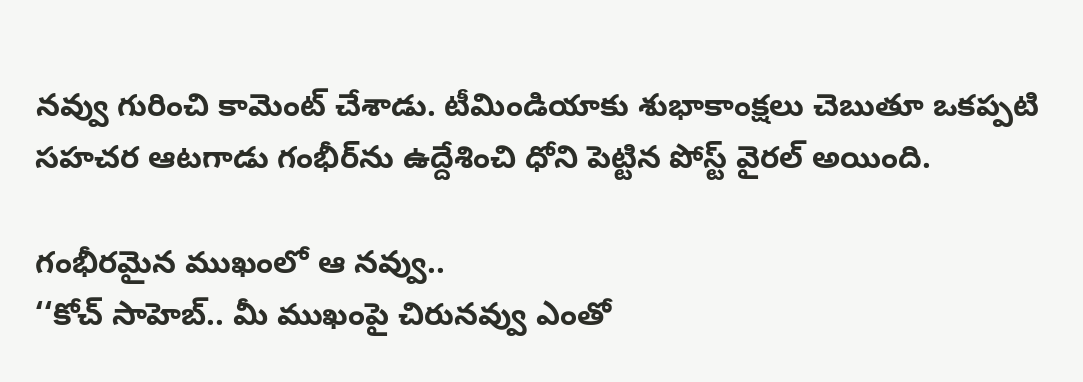నవ్వు గురించి కామెంట్‌ చేశాడు. టీమిండియాకు శుభాకాంక్షలు చెబుతూ ఒకప్పటి సహచర ఆటగాడు గంభీర్‌ను ఉద్దేశించి ధోని పెట్టిన పోస్ట్‌ వైరల్‌ అయింది.

గంభీరమైన ముఖంలో ఆ నవ్వు..
‘‘కోచ్‌ సాహెబ్‌.. మీ ముఖంపై చిరునవ్వు ఎంతో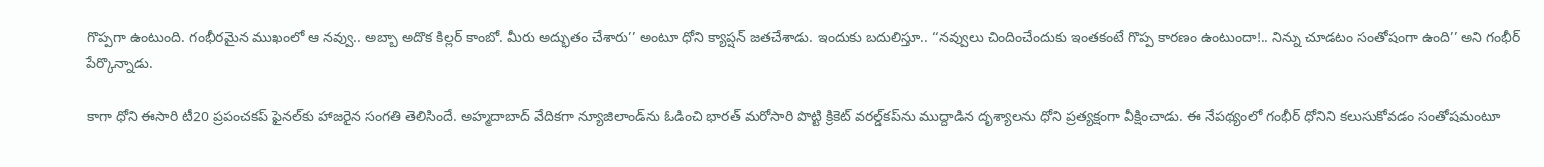గొప్పగా ఉంటుంది. గంభీరమైన ముఖంలో ఆ నవ్వు.. అబ్బా అదొక కిల్లర్‌ కాంబో. మీరు అద్భుతం చేశారు’’ అంటూ ధోని క్యాప్షన్‌ జతచేశాడు. ఇందుకు బదులిస్తూ.. ‘‘నవ్వులు చిందించేందుకు ఇంతకంటే గొప్ప కారణం ఉంటుందా!.. నిన్ను చూడటం సంతోషంగా ఉంది’’ అని గంభీర్‌ పేర్కొన్నాడు.

కాగా ధోని ఈసారి టీ20 ప్రపంచకప్‌ ఫైనల్‌కు హాజరైన సంగతి తెలిసిందే. అహ్మదాబాద్‌ వేదికగా న్యూజిలాండ్‌ను ఓడించి భారత్‌ మరోసారి పొట్టి క్రికెట్‌ వరల్డ్‌కప్‌ను ముద్దాడిన దృశ్యాలను ధోని ప్రత్యక్షంగా వీక్షించాడు. ఈ నేపథ్యంలో గంభీర్‌ ధోనిని కలుసుకోవడం సంతోషమంటూ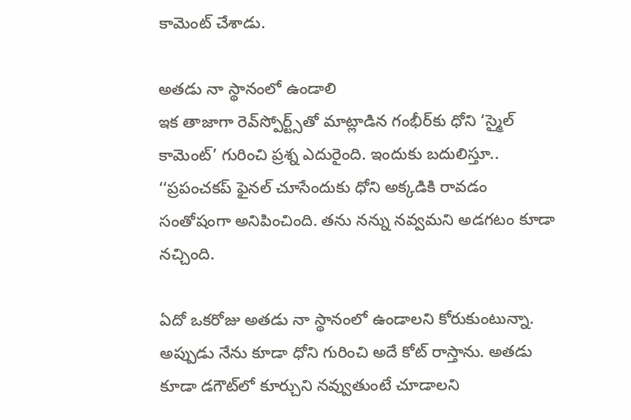కామెంట్‌ చేశాడు.

అతడు నా స్థానంలో ఉండాలి
ఇక తాజాగా రెవ్‌స్పోర్ట్స్‌తో మాట్లాడిన గంభీర్‌కు ధోని ‘స్మైల్‌ కామెంట్’ గురించి ప్రశ్న ఎదురైంది. ఇందుకు బదులిస్తూ.. ‘‘ప్రపంచకప్‌ ఫైనల్‌ చూసేందుకు ధోని అక్కడికి రావడం సంతోషంగా అనిపించింది. తను నన్ను నవ్వమని అడగటం కూడా నచ్చింది.

ఏదో ఒకరోజు అతడు నా స్థానంలో ఉండాలని కోరుకుంటున్నా. అప్పుడు నేను కూడా ధోని గురించి అదే కోట్‌ రాస్తాను. అతడు కూడా డగౌట్‌లో కూర్చుని నవ్వుతుంటే చూడాలని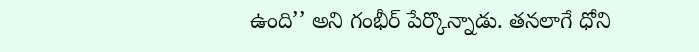ఉంది’’ అని గంభీర్‌ పేర్కొన్నాడు. తనలాగే ధోని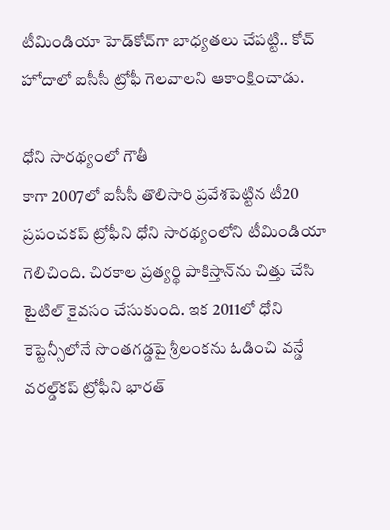టీమిండియా హెడ్‌కోచ్‌గా బాధ్యతలు చేపట్టి.. కోచ్‌ హోదాలో ఐసీసీ ట్రోఫీ గెలవాలని ఆకాంక్షించాడు.

ధోని సారథ్యంలో గౌతీ
కాగా 2007లో ఐసీసీ తొలిసారి ప్రవేశపెట్టిన టీ20 ప్రపంచకప్‌ ట్రోఫీని ధోని సారథ్యంలోని టీమిండియా గెలిచింది. చిరకాల ప్రత్యర్థి పాకిస్తాన్‌ను చిత్తు చేసి టైటిల్‌ కైవసం చేసుకుంది. ఇక 2011లో ధోని కెప్టెన్సీలోనే సొంతగడ్డపై శ్రీలంకను ఓడించి వన్డే వరల్డ్‌కప్‌ ట్రోఫీని భారత్‌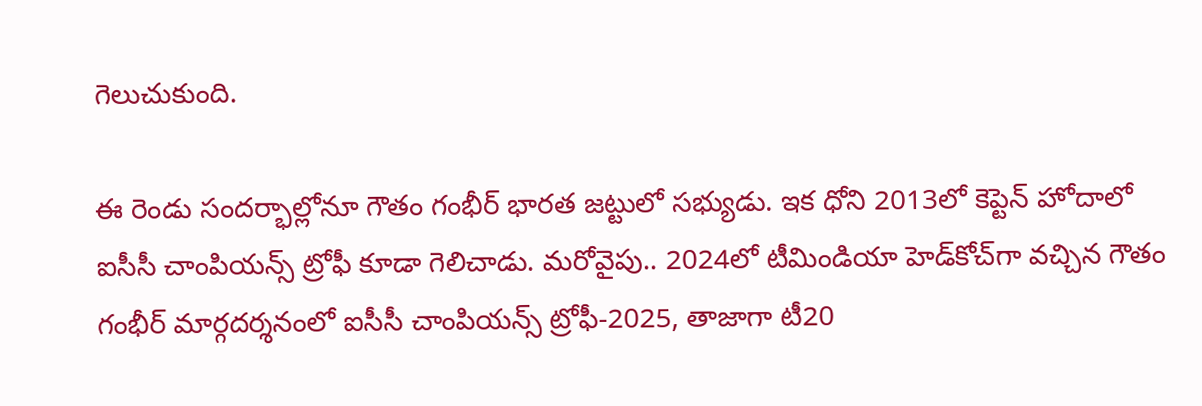గెలుచుకుంది.

ఈ రెండు సందర్భాల్లోనూ గౌతం గంభీర్‌ భారత జట్టులో సభ్యుడు. ఇక ధోని 2013లో కెప్టెన్‌ హోదాలో ఐసీసీ చాంపియన్స్‌ ట్రోఫీ కూడా గెలిచాడు. మరోవైపు.. 2024లో టీమిండియా హెడ్‌కోచ్‌గా వచ్చిన గౌతం గంభీర్‌ మార్గదర్శనంలో ఐసీసీ చాంపియన్స్‌ ట్రోఫీ-2025, తాజాగా టీ20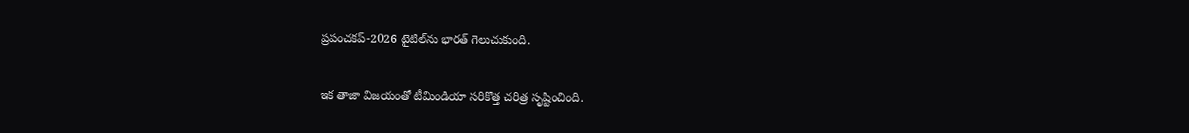ప్రపంచకప్‌-2026 టైటిల్‌ను భారత్‌ గెలుచుకుంది.

ఇక తాజా విజయంతో టీమిండియా సరికొత్త చరిత్ర సృష్టించింది.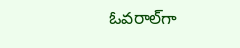ఓవరాల్‌గా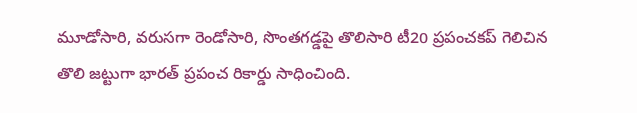మూడోసారి, వరుసగా రెండోసారి, సొంతగడ్డపై తొలిసారి టీ20 ప్రపంచకప్‌ గెలిచిన తొలి జట్టుగా భారత్‌ ప్రపంచ రికార్డు సాధించింది.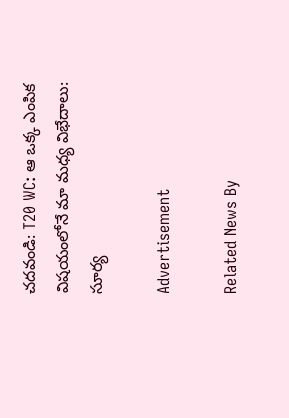చదవండి: T20 WC: ఆ ఒక్క ఎంపిక విషయంలోనే మా మధ్య విభేదాలు: సూర్య

Advertisement

Related News By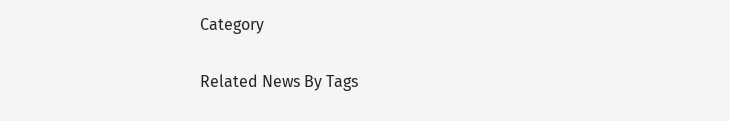Category

Related News By Tags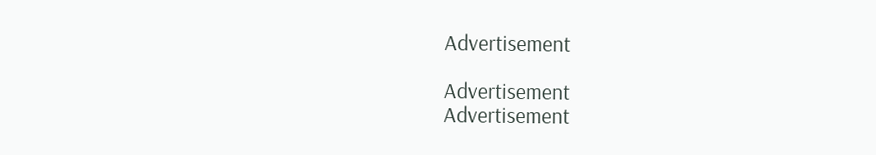Advertisement

Advertisement
Advertisement